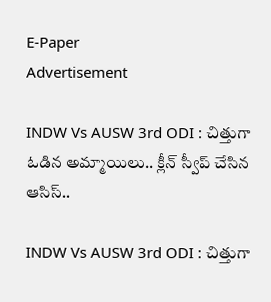E-Paper
Advertisement

INDW Vs AUSW 3rd ODI : చిత్తుగా ఓడిన అమ్మాయిలు.. క్లీన్ స్వీప్ చేసిన ఆసిస్..

INDW Vs AUSW 3rd ODI : చిత్తుగా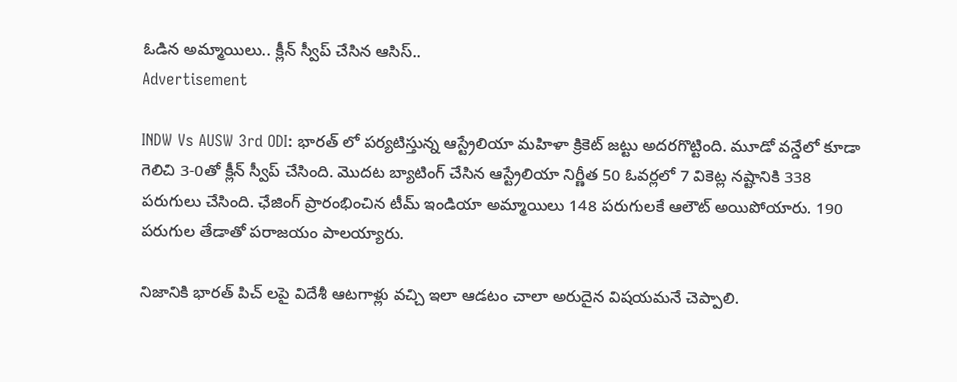ఓడిన అమ్మాయిలు.. క్లీన్ స్వీప్ చేసిన ఆసిస్..
Advertisement

INDW Vs AUSW 3rd ODI: భారత్ లో పర్యటిస్తున్న ఆస్ట్రేలియా మహిళా క్రికెట్ జట్టు అదరగొట్టింది. మూడో వన్డేలో కూడా గెలిచి 3-0తో క్లీన్ స్వీప్ చేసింది. మొదట బ్యాటింగ్ చేసిన ఆస్ట్రేలియా నిర్ణీత 50 ఓవర్లలో 7 వికెట్ల నష్టానికి 338 పరుగులు చేసింది. ఛేజింగ్ ప్రారంభించిన టీమ్ ఇండియా అమ్మాయిలు 148 పరుగులకే ఆలౌట్ అయిపోయారు. 190 పరుగుల తేడాతో పరాజయం పాలయ్యారు.

నిజానికి భారత్ పిచ్ లపై విదేశీ ఆటగాళ్లు వచ్చి ఇలా ఆడటం చాలా అరుదైన విషయమనే చెప్పాలి.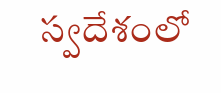స్వదేశంలో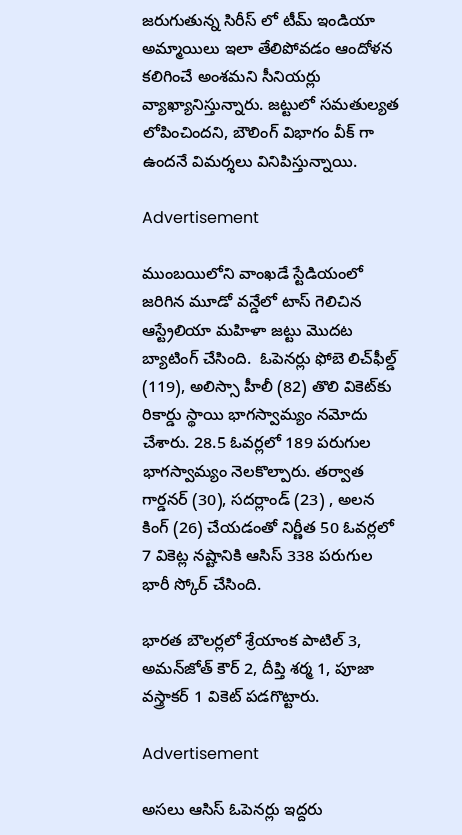జరుగుతున్న సిరీస్ లో టీమ్ ఇండియా అమ్మాయిలు ఇలా తేలిపోవడం ఆందోళన కలిగించే అంశమని సీనియర్లు వ్యాఖ్యానిస్తున్నారు. జట్టులో సమతుల్యత లోపించిందని, బౌలింగ్ విభాగం వీక్ గా ఉందనే విమర్శలు వినిపిస్తున్నాయి.

Advertisement

ముంబయిలోని వాంఖడే స్టేడియంలో జరిగిన మూడో వన్డేలో టాస్ గెలిచిన ఆస్ట్రేలియా మహిళా జట్టు మొదట బ్యాటింగ్ చేసింది.  ఓపెనర్లు ఫోబె లిచ్‌ఫీల్డ్‌ (119), అలిస్సా హీలీ (82) తొలి వికెట్‌కు రికార్డు స్థాయి భాగస్వామ్యం నమోదు చేశారు. 28.5 ఓవర్లలో 189 పరుగుల భాగస్వామ్యం నెలకొల్పారు. తర్వాత గార్డనర్ (30), సదర్లాండ్ (23) , అలన కింగ్ (26) చేయడంతో నిర్ణీత 50 ఓవర్లలో 7 వికెట్ల నష్టానికి ఆసిస్ 338 పరుగుల భారీ స్కోర్ చేసింది.

భారత బౌలర్లలో శ్రేయాంక పాటిల్ 3, అమన్‌జోత్ కౌర్ 2, దీప్తి శర్మ 1, పూజా వస్త్రాకర్ 1 వికెట్ పడగొట్టారు.

Advertisement

అసలు ఆసిస్ ఓపెనర్లు ఇద్దరు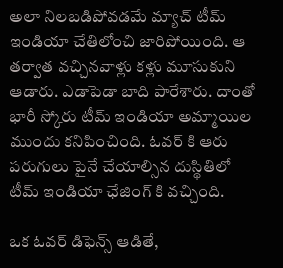అలా నిలబడిపోవడమే మ్యాచ్ టీమ్ ఇండియా చేతిలోంచి జారిపోయింది. ఆ తర్వాత వచ్చినవాళ్లు కళ్లు మూసుకుని ఆడారు. ఎడాపెడా బాది పారేశారు. దాంతో భారీ స్కోరు టీమ్ ఇండియా అమ్మాయిల ముందు కనిపించింది. ఓవర్ కి ఆరు పరుగులు పైనే చేయాల్సిన దుస్థితిలో టీమ్ ఇండియా ఛేజింగ్ కి వచ్చింది.

ఒక ఓవర్ డిఫెన్స్ ఆడితే,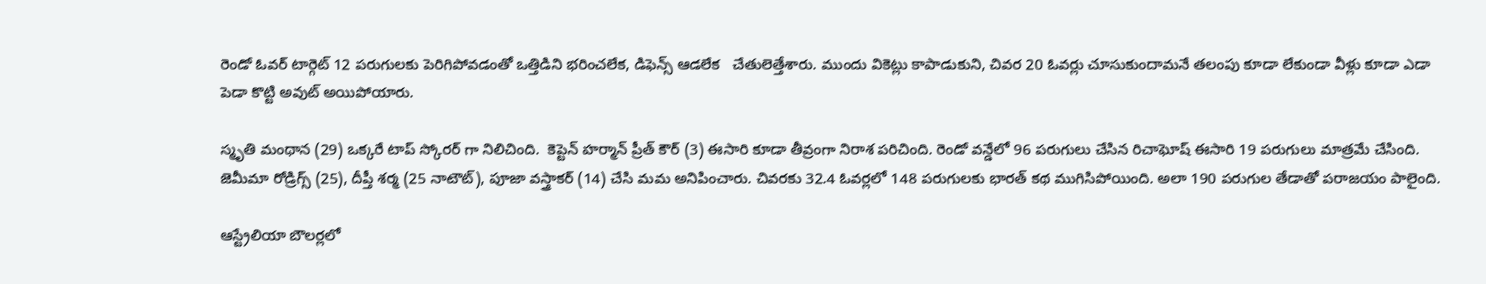రెండో ఓవర్ టార్గెట్ 12 పరుగులకు పెరిగిపోవడంతో ఒత్తిడిని భరించలేక, డిఫెన్స్ ఆడలేక   చేతులెత్తేశారు. ముందు వికెట్లు కాపాడుకుని, చివర 20 ఓవర్లు చూసుకుందామనే తలంపు కూడా లేకుండా వీళ్లు కూడా ఎడా పెడా కొట్టి అవుట్ అయిపోయారు.

స్మృతి మంథాన (29) ఒక్కరే టాప్ స్కోరర్ గా నిలిచింది.  కెప్టెన్ హర్మాన్ ప్రీత్ కౌర్ (3) ఈసారి కూడా తీవ్రంగా నిరాశ పరిచింది. రెండో వన్డేలో 96 పరుగులు చేసిన రిచాఘోష్ ఈసారి 19 పరుగులు మాత్రమే చేసింది. జెమీమా రోడ్రిగ్స్ (25), దీప్తీ శర్మ (25 నాటౌట్), పూజా వస్త్రాకర్ (14) చేసి మమ అనిపించారు. చివరకు 32.4 ఓవర్లలో 148 పరుగులకు భారత్ కథ ముగిసిపోయింది. అలా 190 పరుగుల తేడాతో పరాజయం పాలైంది.

ఆస్ట్రేలియా బౌలర్లలో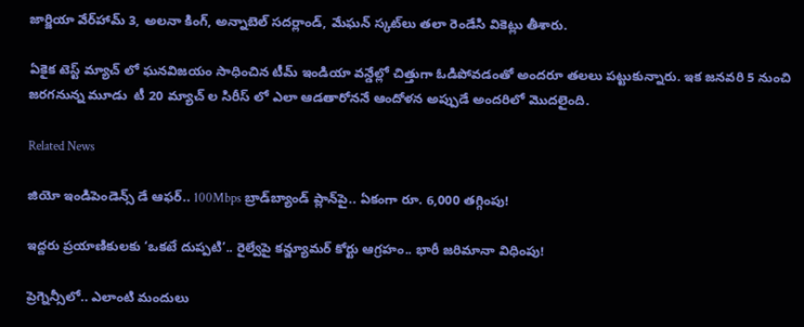జార్జియా వేర్‌హామ్ 3, అలనా కింగ్, అన్నాబెల్ సదర్లాండ్, మేఘన్ స్కట్‌లు తలా రెండేసి వికెట్లు తీశారు.

ఏకైక టెస్ట్ మ్యాచ్ లో ఘనవిజయం సాధించిన టీమ్ ఇండియా వన్డేల్లో చిత్తుగా ఓడిపోవడంతో అందరూ తలలు పట్టుకున్నారు. ఇక జనవరి 5 నుంచి జరగనున్న మూడు  టీ 20 మ్యాచ్ ల సిరీస్ లో ఎలా ఆడతారోననే ఆందోళన అప్పుడే అందరిలో మొదలైంది.

Related News

జియో ఇండిపెండెన్స్ డే ఆఫర్.. 100Mbps బ్రాడ్‌బ్యాండ్ ప్లాన్‌పై.. ఏకంగా రూ. 6,000 తగ్గింపు!

ఇద్దరు ప్రయాణికులకు ‘ఒకటే దుప్పటి’.. రైల్వేపై కన్జ్యూమర్ కోర్టు ఆగ్రహం.. భారీ జరిమానా విధింపు!

ప్రెగ్నెన్సీలో.. ఎలాంటి మందులు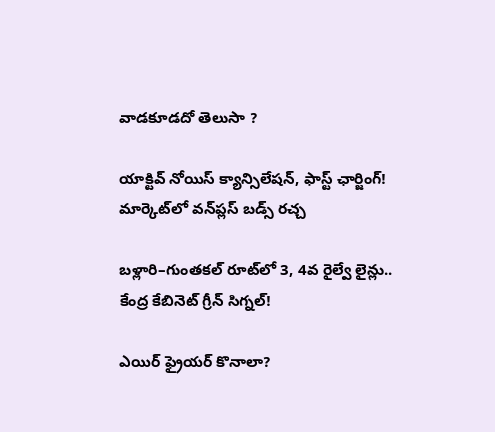వాడకూడదో తెలుసా ?

యాక్టివ్ నోయిస్ క్యాన్సిలేషన్, ఫాస్ట్ ఛార్జింగ్! మార్కెట్‌లో వన్‌ప్లస్ బడ్స్ రచ్చ

బళ్లారి–గుంతకల్ రూట్‌లో 3, 4వ రైల్వే లైన్లు..  కేంద్ర కేబినెట్ గ్రీన్ సిగ్నల్!

ఎయిర్ ఫ్రైయర్ కొనాలా?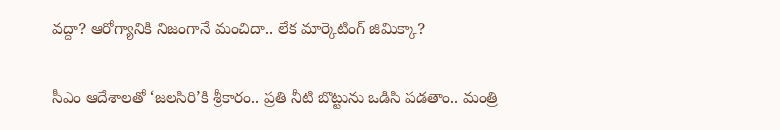వద్దా? ఆరోగ్యానికి నిజంగానే మంచిదా.. లేక మార్కెటింగ్ జిమిక్కా?

సీఎం ఆదేశాలతో ‘జలసిరి’కి శ్రీకారం.. ప్రతి నీటి బొట్టును ఒడిసి పడతాం.. మంత్రి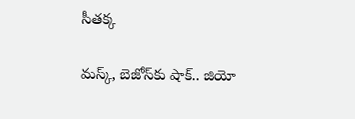సీతక్క

మస్క్, బెజోస్‌కు షాక్.. జియో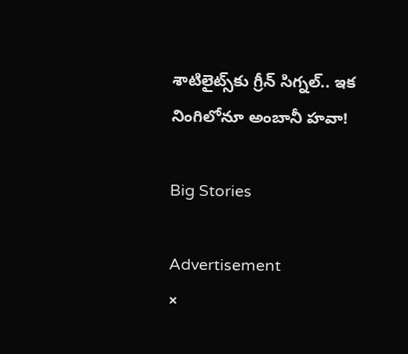శాటిలైట్స్‌కు గ్రీన్ సిగ్నల్.. ఇక నింగిలోనూ అంబానీ హవా!

Big Stories

Advertisement
×